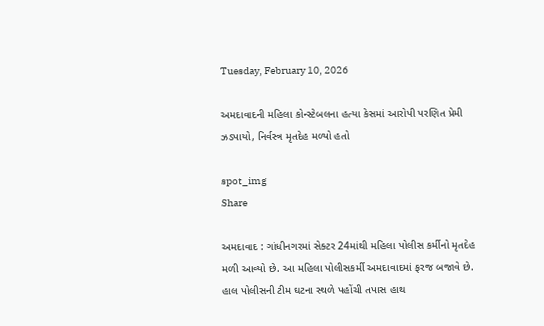Tuesday, February 10, 2026

અમદાવાદની મહિલા કોન્સ્ટેબલના હત્યા કેસમાં આરોપી પરણિત પ્રેમી ઝડપાયો, નિર્વસ્ત્ર મૃતદેહ મળ્યો હતો

spot_img
Share

અમદાવાદ : ગાંધીનગરમાં સેક્ટર 24માંથી મહિલા પોલીસ કર્મીનો મૃતદેહ મળી આવ્યો છે. આ મહિલા પોલીસકર્મી અમદાવાદમાં ફરજ બજાવે છે. હાલ પોલીસની ટીમ ઘટના સ્થળે પહોંચી તપાસ હાથ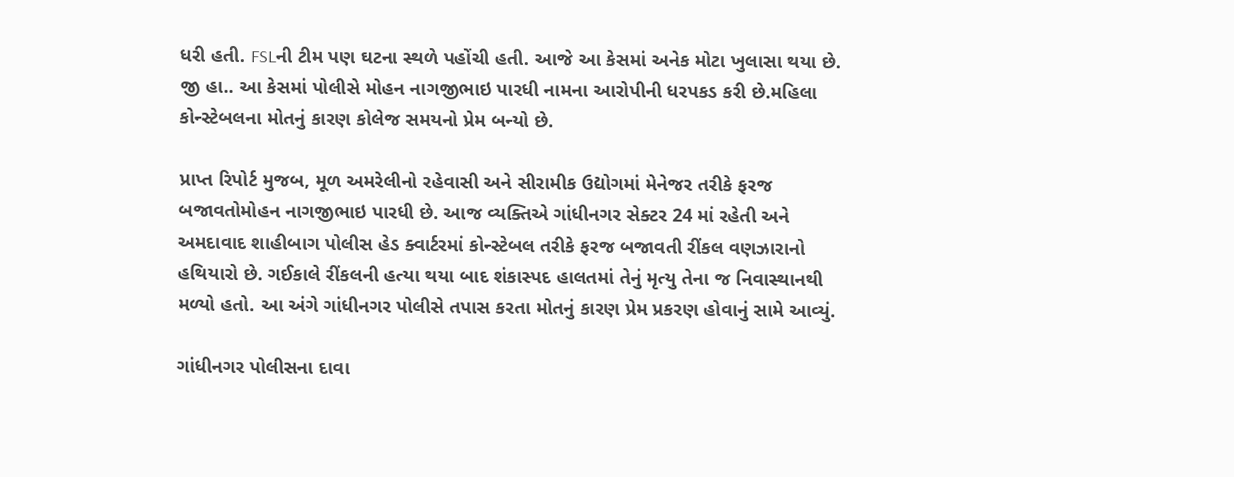ધરી હતી. FSLની ટીમ પણ ઘટના સ્થળે પહોંચી હતી. આજે આ કેસમાં અનેક મોટા ખુલાસા થયા છે. જી હા.. આ કેસમાં પોલીસે મોહન નાગજીભાઇ પારધી નામના આરોપીની ધરપકડ કરી છે.મહિલા કોન્સ્ટેબલના મોતનું કારણ કોલેજ સમયનો પ્રેમ બન્યો છે.

પ્રાપ્ત રિપોર્ટ મુજબ, મૂળ અમરેલીનો રહેવાસી અને સીરામીક ઉદ્યોગમાં મેનેજર તરીકે ફરજ બજાવતોમોહન નાગજીભાઇ પારધી છે. આજ વ્યક્તિએ ગાંધીનગર સેક્ટર 24 માં રહેતી અને અમદાવાદ શાહીબાગ પોલીસ હેડ ક્વાર્ટરમાં કોન્સ્ટેબલ તરીકે ફરજ બજાવતી રીંકલ વણઝારાનો હથિયારો છે. ગઈકાલે રીંકલની હત્યા થયા બાદ શંકાસ્પદ હાલતમાં તેનું મૃત્યુ તેના જ નિવાસ્થાનથી મળ્યો હતો. આ અંગે ગાંધીનગર પોલીસે તપાસ કરતા મોતનું કારણ પ્રેમ પ્રકરણ હોવાનું સામે આવ્યું.

ગાંધીનગર પોલીસના દાવા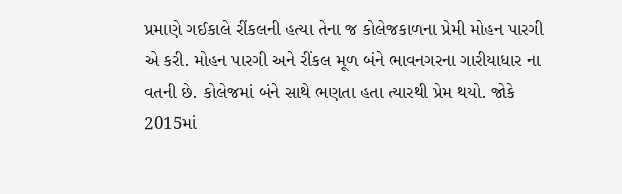પ્રમાણે ગઈકાલે રીંકલની હત્યા તેના જ કોલેજકાળના પ્રેમી મોહન પારગી એ કરી. મોહન પારગી અને રીંકલ મૂળ બંને ભાવનગરના ગારીયાધાર ના વતની છે. કોલેજમાં બંને સાથે ભણતા હતા ત્યારથી પ્રેમ થયો. જોકે 2015માં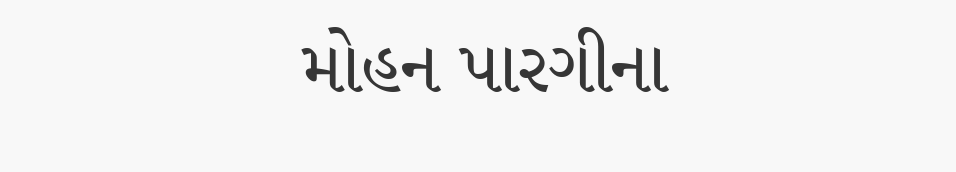મોહન પારગીના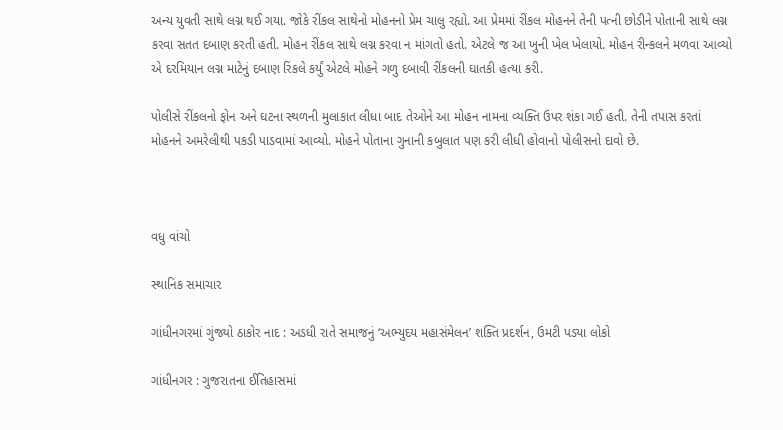અન્ય યુવતી સાથે લગ્ન થઈ ગયા. જોકે રીંકલ સાથેનો મોહનનો પ્રેમ ચાલુ રહ્યો. આ પ્રેમમાં રીંકલ મોહનને તેની પત્ની છોડીને પોતાની સાથે લગ્ન કરવા સતત દબાણ કરતી હતી. મોહન રીંકલ સાથે લગ્ન કરવા ન માંગતો હતો. એટલે જ આ ખુની ખેલ ખેલાયો. મોહન રીન્કલને મળવા આવ્યો એ દરમિયાન લગ્ન માટેનું દબાણ રિંકલે કર્યું એટલે મોહને ગળુ દબાવી રીંકલની ઘાતકી હત્યા કરી.

પોલીસે રીંકલનો ફોન અને ઘટના સ્થળની મુલાકાત લીધા બાદ તેઓને આ મોહન નામના વ્યક્તિ ઉપર શંકા ગઈ હતી. તેની તપાસ કરતાં મોહનને અમરેલીથી પકડી પાડવામાં આવ્યો. મોહને પોતાના ગુનાની કબુલાત પણ કરી લીધી હોવાનો પોલીસનો દાવો છે.



વધુ વાંચો

સ્થાનિક સમાચાર

ગાંધીનગરમાં ગુંજ્યો ઠાકોર નાદ : અડધી રાતે સમાજનું ‘અભ્યુદય મહાસંમેલન’ શક્તિ પ્રદર્શન, ઉમટી પડ્યા લોકો

ગાંધીનગર : ગુજરાતના ઈતિહાસમાં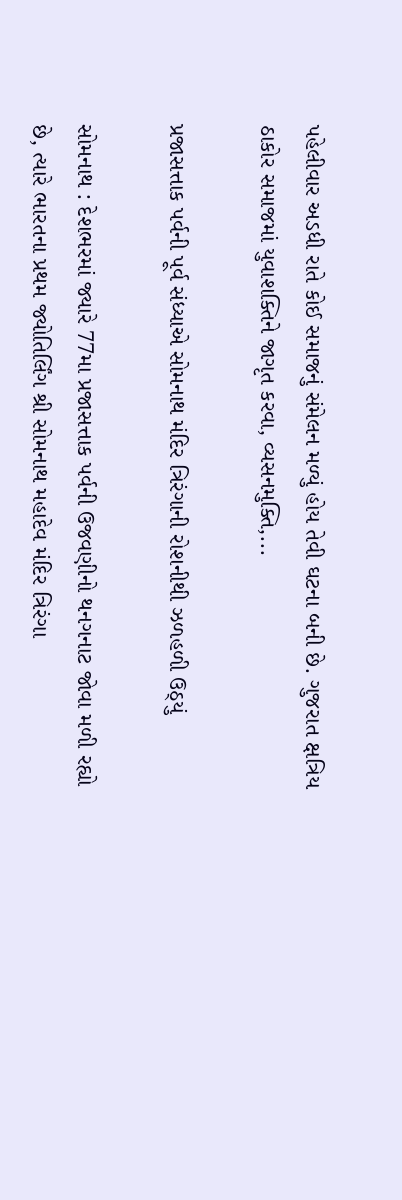પહેલીવાર અડધી રાતે કોઈ સમાજનું સંમેલન મળ્યું હોય તેવી ઘટના બની છે. ગુજરાત ક્ષત્રિય ઠાકોર સમાજમાં યુવાશક્તિને જાગૃત કરવા, વ્યસનમુક્તિ,...

પ્રજાસત્તાક પર્વની પૂર્વ સંધ્યાએ સોમનાથ મંદિર ત્રિરંગાની રોશનીથી ઝળહળી ઉઠ્યું

સોમનાથ : દેશભરમાં જ્યારે 77મા પ્રજાસત્તાક પર્વની ઉજવણીનો થનગનાટ જોવા મળી રહ્યો છે, ત્યારે ભારતના પ્રથમ જ્યોતિર્લિંગ શ્રી સોમનાથ મહાદેવ મંદિર ત્રિરંગા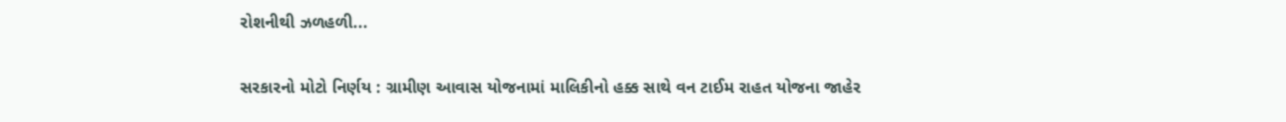રોશનીથી ઝળહળી...

સરકારનો મોટો નિર્ણય : ગ્રામીણ આવાસ યોજનામાં માલિકીનો હક્ક સાથે વન ટાઈમ રાહત યોજના જાહેર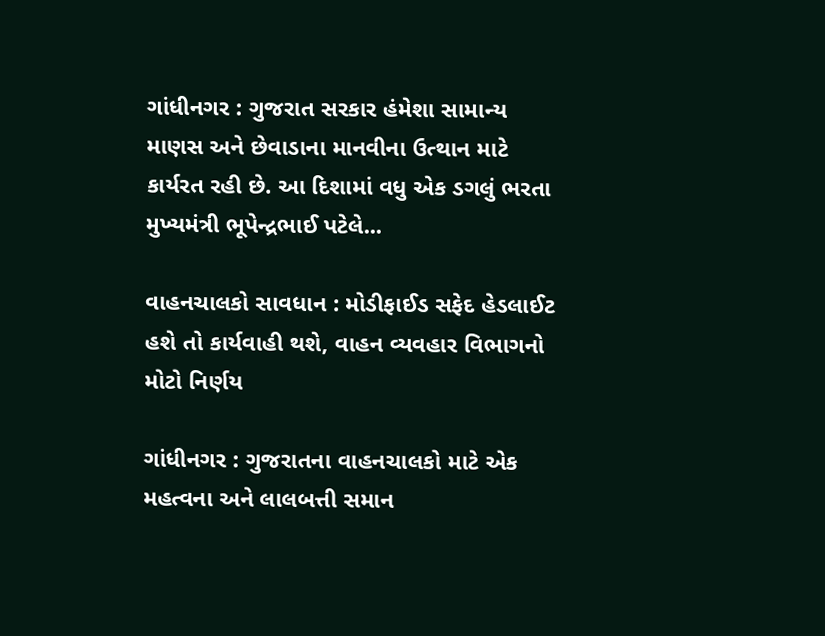ગાંધીનગર : ગુજરાત સરકાર હંમેશા સામાન્ય માણસ અને છેવાડાના માનવીના ઉત્થાન માટે કાર્યરત રહી છે. આ દિશામાં વધુ એક ડગલું ભરતા મુખ્યમંત્રી ભૂપેન્દ્રભાઈ પટેલે...

વાહનચાલકો સાવધાન : મોડીફાઈડ સફેદ હેડલાઈટ હશે તો કાર્યવાહી થશે, વાહન વ્યવહાર વિભાગનો મોટો નિર્ણય

ગાંધીનગર : ગુજરાતના વાહનચાલકો માટે એક મહત્વના અને લાલબત્તી સમાન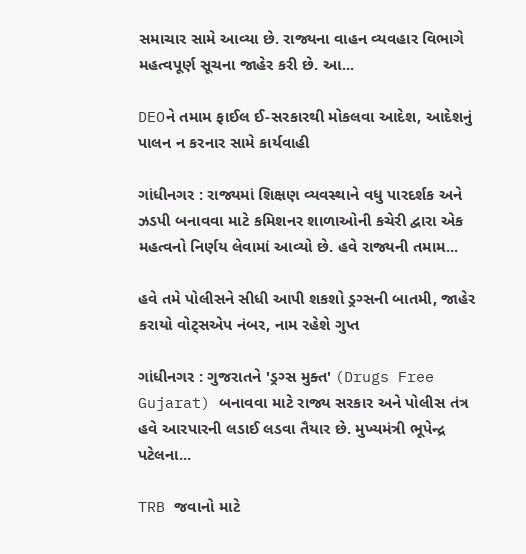સમાચાર સામે આવ્યા છે. રાજ્યના વાહન વ્યવહાર વિભાગે મહત્વપૂર્ણ સૂચના જાહેર કરી છે. આ...

DEOને તમામ ફાઈલ ઈ-સરકારથી મોકલવા આદેશ, આદેશનું પાલન ન કરનાર સામે કાર્યવાહી

ગાંધીનગર : રાજ્યમાં શિક્ષણ વ્યવસ્થાને વધુ પારદર્શક અને ઝડપી બનાવવા માટે કમિશનર શાળાઓની કચેરી દ્વારા એક મહત્વનો નિર્ણય લેવામાં આવ્યો છે. હવે રાજ્યની તમામ...

હવે તમે પોલીસને સીધી આપી શકશો ડ્રગ્સની બાતમી, જાહેર કરાયો વોટ્સએપ નંબર, નામ રહેશે ગુપ્ત

ગાંધીનગર : ગુજરાતને 'ડ્રગ્સ મુક્ત' (Drugs Free Gujarat) બનાવવા માટે રાજ્ય સરકાર અને પોલીસ તંત્ર હવે આરપારની લડાઈ લડવા તૈયાર છે. મુખ્યમંત્રી ભૂપેન્દ્ર પટેલના...

TRB જવાનો માટે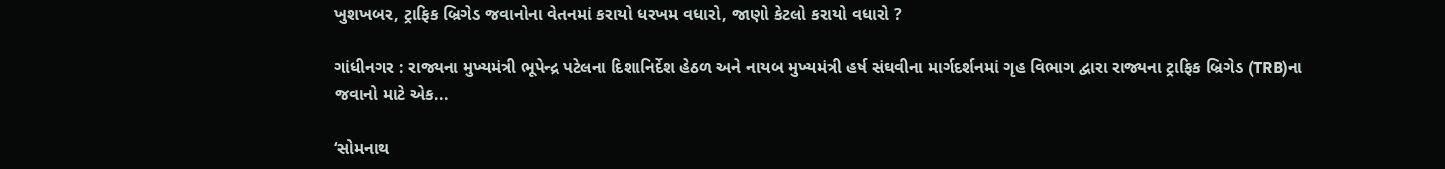ખુશખબર, ટ્રાફિક બ્રિગેડ જવાનોના વેતનમાં કરાયો ધરખમ વધારો, જાણો કેટલો કરાયો વધારો ?

ગાંધીનગર : રાજ્યના મુખ્યમંત્રી ભૂપેન્દ્ર પટેલના દિશાનિર્દેશ હેઠળ અને નાયબ મુખ્યમંત્રી હર્ષ સંઘવીના માર્ગદર્શનમાં ગૃહ વિભાગ દ્વારા રાજ્યના ટ્રાફિક બ્રિગેડ (TRB)ના જવાનો માટે એક...

‘સોમનાથ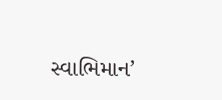સ્વાભિમાન’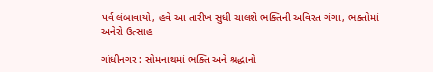પર્વ લંબાવાયો, હવે આ તારીખ સુધી ચાલશે ભક્તિની અવિરત ગંગા, ભક્તોમાં અનેરો ઉત્સાહ

ગાંધીનગર : સોમનાથમાં ભક્તિ અને શ્રદ્ધાનો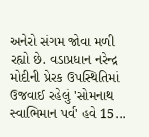અનેરો સંગમ જોવા મળી રહ્યો છે. વડાપ્રધાન નરેન્દ્ર મોદીની પ્રેરક ઉપસ્થિતિમાં ઉજવાઈ રહેલું 'સોમનાથ સ્વાભિમાન પર્વ' હવે 15...